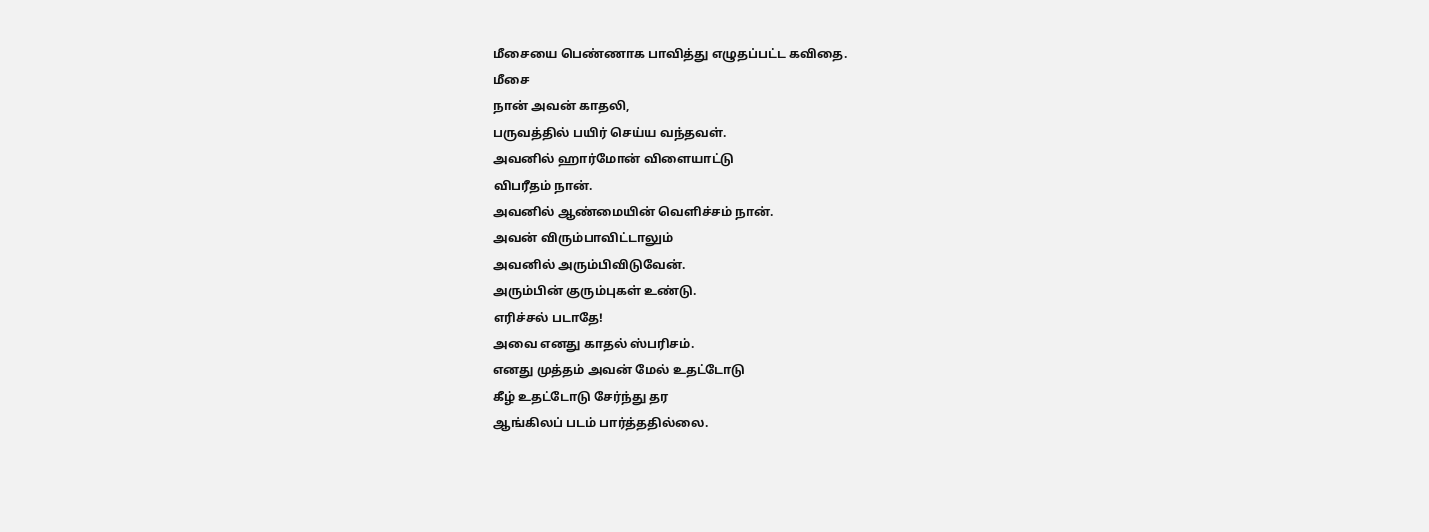மீசையை பெண்ணாக பாவித்து எழுதப்பட்ட கவிதை.
மீசை
நான் அவன் காதலி,
பருவத்தில் பயிர் செய்ய வந்தவள்.
அவனில் ஹார்மோன் விளையாட்டு
விபரீதம் நான்.
அவனில் ஆண்மையின் வெளிச்சம் நான்.
அவன் விரும்பாவிட்டாலும்
அவனில் அரும்பிவிடுவேன்.
அரும்பின் குரும்புகள் உண்டு.
எரிச்சல் படாதே!
அவை எனது காதல் ஸ்பரிசம்.
எனது முத்தம் அவன் மேல் உதட்டோடு
கீழ் உதட்டோடு சேர்ந்து தர
ஆங்கிலப் படம் பார்த்ததில்லை.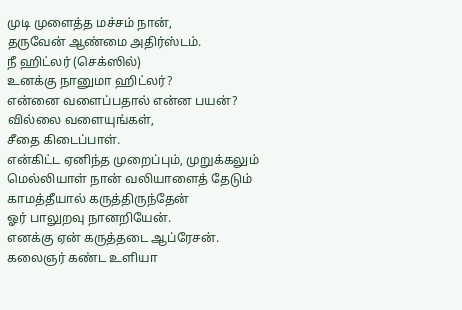முடி முளைத்த மச்சம் நான்,
தருவேன் ஆண்மை அதிர்ஸ்டம்.
நீ ஹிட்லர் (செக்ஸில்)
உனக்கு நானுமா ஹிட்லர்?
என்னை வளைப்பதால் என்ன பயன்?
வில்லை வளையுங்கள்,
சீதை கிடைப்பாள்.
என்கிட்ட ஏனிந்த முறைப்பும், முறுக்கலும்
மெல்லியாள் நான் வலியாளைத் தேடும்
காமத்தீயால் கருத்திருந்தேன்
ஓர் பாலுறவு நானறியேன்.
எனக்கு ஏன் கருத்தடை ஆப்ரேசன்.
கலைஞர் கண்ட உளியா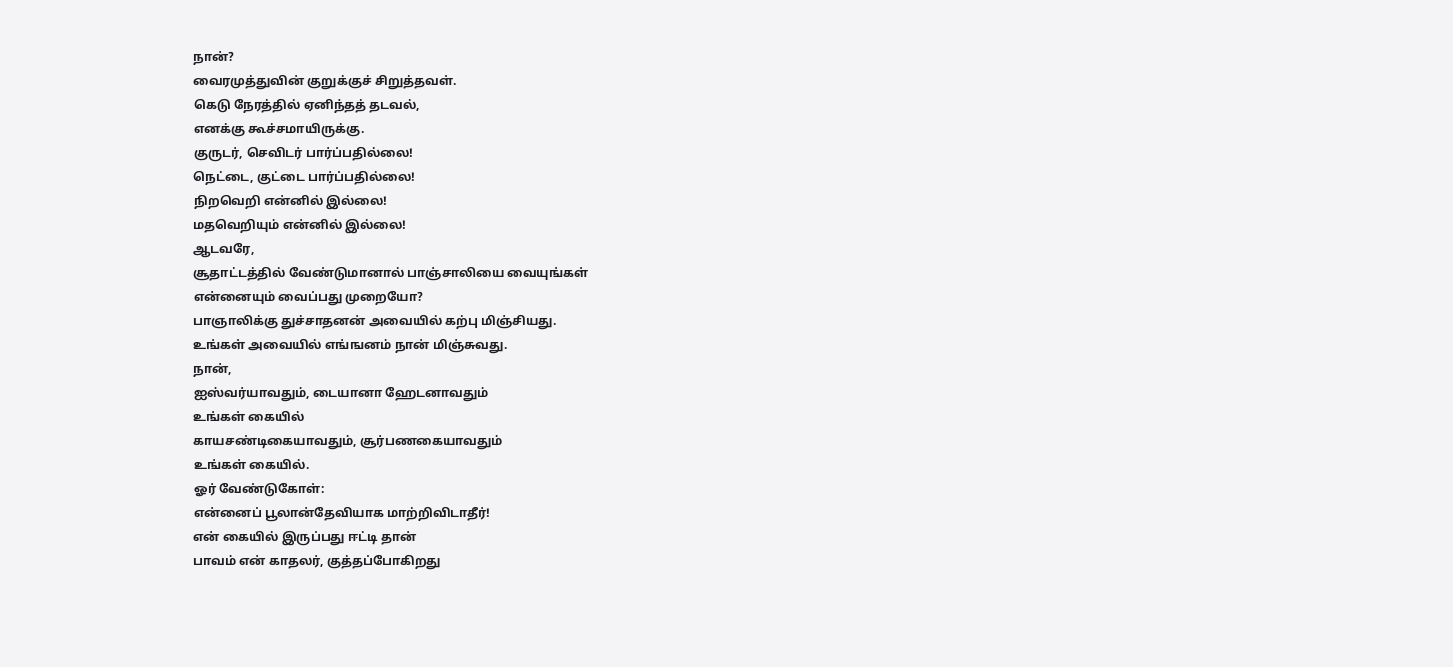நான்?
வைரமுத்துவின் குறுக்குச் சிறுத்தவள்.
கெடு நேரத்தில் ஏனிந்தத் தடவல்,
எனக்கு கூச்சமாயிருக்கு.
குருடர், செவிடர் பார்ப்பதில்லை!
நெட்டை, குட்டை பார்ப்பதில்லை!
நிறவெறி என்னில் இல்லை!
மதவெறியும் என்னில் இல்லை!
ஆடவரே,
சூதாட்டத்தில் வேண்டுமானால் பாஞ்சாலியை வையுங்கள்
என்னையும் வைப்பது முறையோ?
பாஞாலிக்கு துச்சாதனன் அவையில் கற்பு மிஞ்சியது.
உங்கள் அவையில் எங்ஙனம் நான் மிஞ்சுவது.
நான்,
ஐஸ்வர்யாவதும், டையானா ஹேடனாவதும்
உங்கள் கையில்
காயசண்டிகையாவதும், சூர்பணகையாவதும்
உங்கள் கையில்.
ஓர் வேண்டுகோள்:
என்னைப் பூலான்தேவியாக மாற்றிவிடாதீர்!
என் கையில் இருப்பது ஈட்டி தான்
பாவம் என் காதலர், குத்தப்போகிறது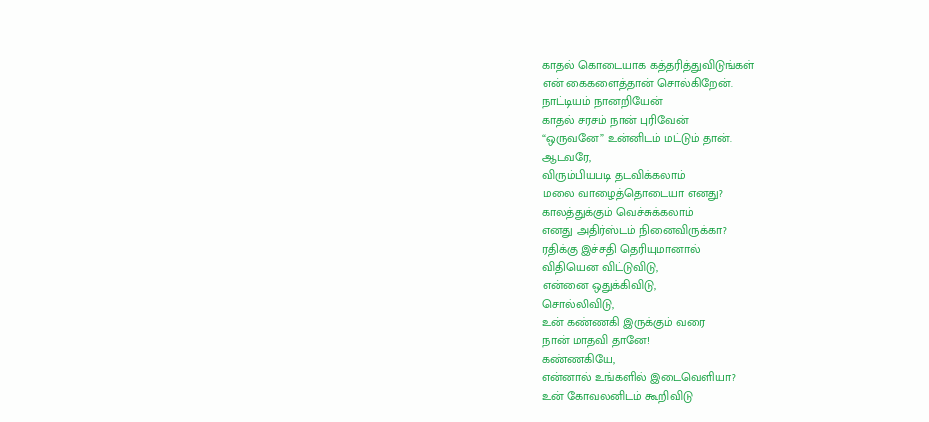காதல் கொடையாக கத்தரித்துவிடுங்கள்
என் கைகளைத்தான் சொல்கிறேன்.
நாட்டியம் நானறியேன்
காதல் சரசம் நான் புரிவேன்
“ஒருவனே” உன்னிடம் மட்டும் தான்.
ஆடவரே,
விரும்பியபடி தடவிக்கலாம்
மலை வாழைத்தொடையா எனது?
காலத்துக்கும் வெச்சுக்கலாம்
எனது அதிர்ஸ்டம் நினைவிருக்கா?
ரதிக்கு இச்சதி தெரியுமானால்
விதியென விட்டுவிடு,
என்னை ஒதுக்கிவிடு,
சொல்லிவிடு,
உன் கண்ணகி இருக்கும் வரை
நான் மாதவி தானே!
கண்ணகியே,
என்னால் உங்களில் இடைவெளியா?
உன் கோவலனிடம் கூறிவிடு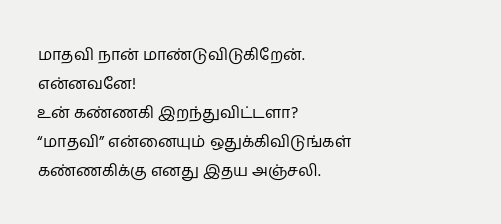மாதவி நான் மாண்டுவிடுகிறேன்.
என்னவனே!
உன் கண்ணகி இறந்துவிட்டளா?
“மாதவி” என்னையும் ஒதுக்கிவிடுங்கள்
கண்ணகிக்கு எனது இதய அஞ்சலி.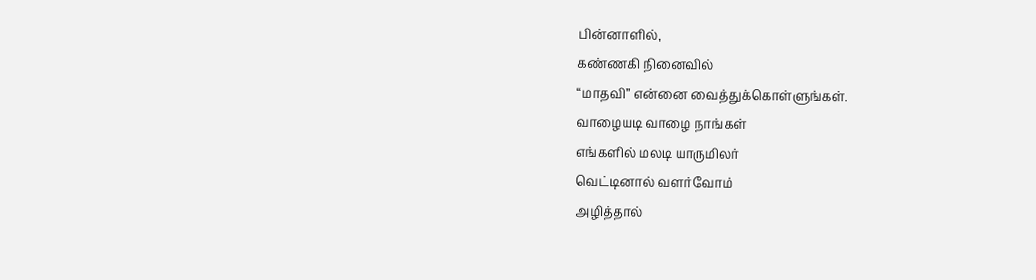பின்னாளில்,
கண்ணகி நினைவில்
“மாதவி” என்னை வைத்துக்கொள்ளுங்கள்.
வாழையடி வாழை நாங்கள்
எங்களில் மலடி யாருமிலர்
வெட்டினால் வளர்வோம்
அழித்தால்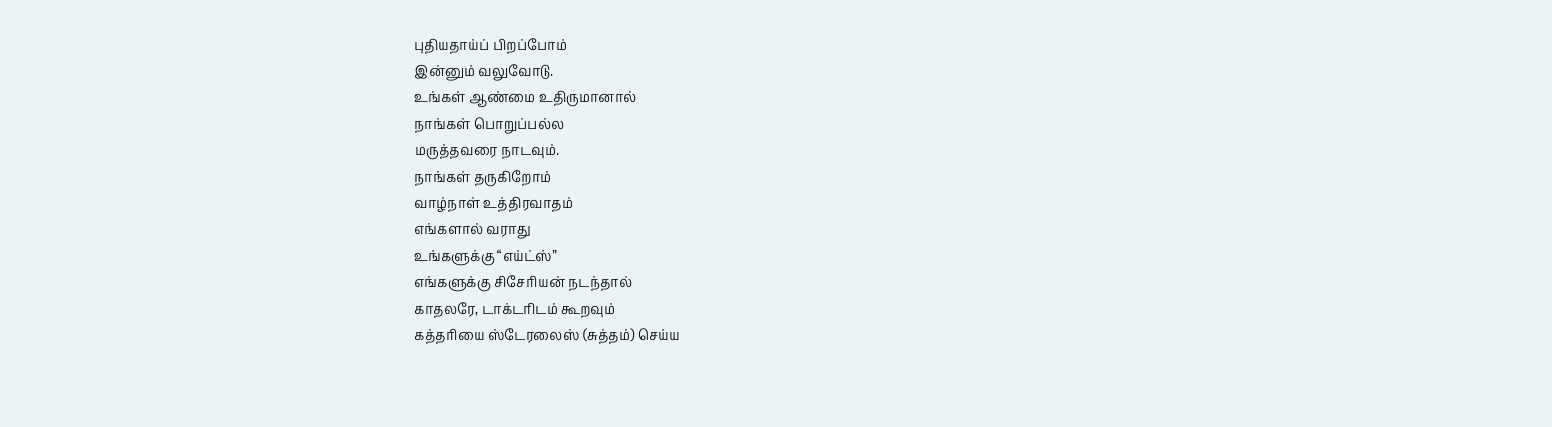புதியதாய்ப் பிறப்போம்
இன்னும் வலுவோடு.
உங்கள் ஆண்மை உதிருமானால்
நாங்கள் பொறுப்பல்ல
மருத்தவரை நாடவும்.
நாங்கள் தருகிறோம்
வாழ்நாள் உத்திரவாதம்
எங்களால் வராது
உங்களுக்கு “எய்ட்ஸ்”
எங்களுக்கு சிசேரியன் நடந்தால்
காதலரே, டாக்டரிடம் கூறவும்
கத்தரியை ஸ்டேரலைஸ் (சுத்தம்) செய்ய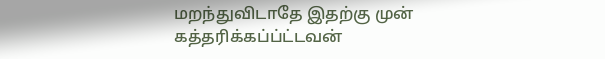மறந்துவிடாதே இதற்கு முன்
கத்தரிக்கப்ப்ட்டவன்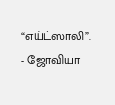“எய்ட்ஸாலி”.
- ஜோவியா